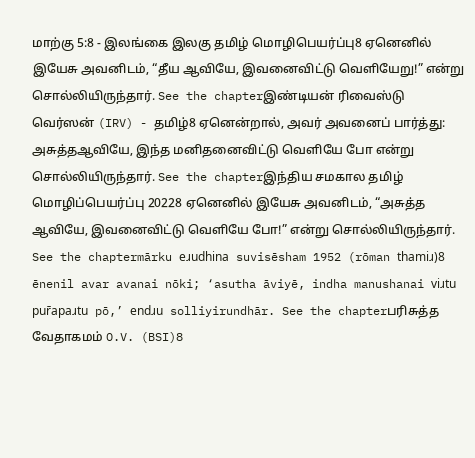மாற்கு 5:8 - இலங்கை இலகு தமிழ் மொழிபெயர்ப்பு8 ஏனெனில் இயேசு அவனிடம், “தீய ஆவியே, இவனைவிட்டு வெளியேறு!” என்று சொல்லியிருந்தார். See the chapterஇண்டியன் ரிவைஸ்டு வெர்ஸன் (IRV) - தமிழ்8 ஏனென்றால், அவர் அவனைப் பார்த்து: அசுத்தஆவியே, இந்த மனிதனைவிட்டு வெளியே போ என்று சொல்லியிருந்தார். See the chapterஇந்திய சமகால தமிழ் மொழிப்பெயர்ப்பு 20228 ஏனெனில் இயேசு அவனிடம், “அசுத்த ஆவியே, இவனைவிட்டு வெளியே போ!” என்று சொல்லியிருந்தார். See the chaptermārku eɹudhina suvisēsham 1952 (rōman thamiɹ)8 ēnenil avar avanai nōki; ‘asutha āviyē, indha manushanai viɹtu pur̄apaɹtu pō,’ endɹu solliyirundhār. See the chapterபரிசுத்த வேதாகமம் O.V. (BSI)8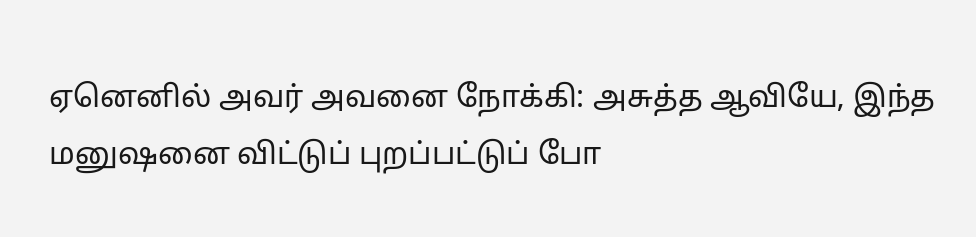ஏனெனில் அவர் அவனை நோக்கி: அசுத்த ஆவியே, இந்த மனுஷனை விட்டுப் புறப்பட்டுப் போ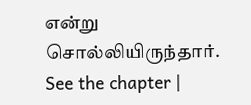என்று சொல்லியிருந்தார். See the chapter |